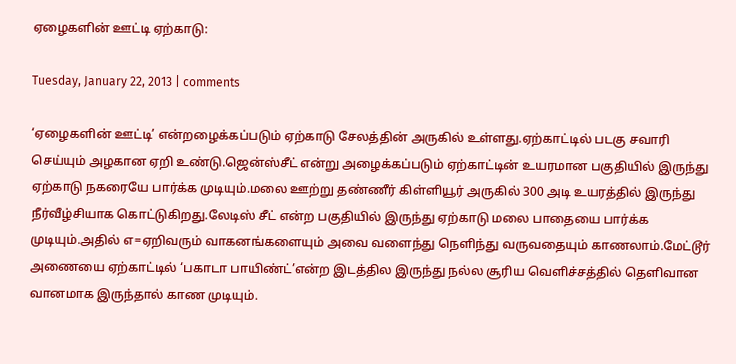ஏழைகளின் ஊட்டி ஏற்காடு:

Tuesday, January 22, 2013 | comments

‘ஏழைகளின் ஊட்டி’ என்றழைக்கப்படும் ஏற்காடு சேலத்தின் அருகில் உள்ளது.ஏற்காட்டில் படகு சவாரி செய்யும் அழகான ஏறி உண்டு.ஜென்ஸ்சீட் என்று அழைக்கப்படும் ஏற்காட்டின் உயரமான பகுதியில் இருந்து ஏற்காடு நகரையே பார்க்க முடியும்.மலை ஊற்று தண்ணீர் கிள்ளியூர் அருகில் 300 அடி உயரத்தில் இருந்து நீர்வீழ்சியாக கொட்டுகிறது.லேடிஸ் சீட் என்ற பகுதியில் இருந்து ஏற்காடு மலை பாதையை பார்க்க முடியும்.அதில் எ=ஏறிவரும் வாகனங்களையும் அவை வளைந்து நெளிந்து வருவதையும் காணலாம்.மேட்டூர் அணையை ஏற்காட்டில் ‘பகாடா பாயிண்ட்’என்ற இடத்தில இருந்து நல்ல சூரிய வெளிச்சத்தில் தெளிவான வானமாக இருந்தால் காண முடியும்.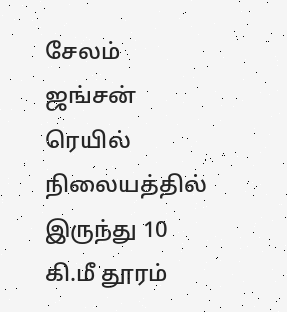சேலம் ஜங்சன் ரெயில் நிலையத்தில் இருந்து 10 கி.மீ தூரம்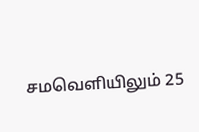சமவெளியிலும் 25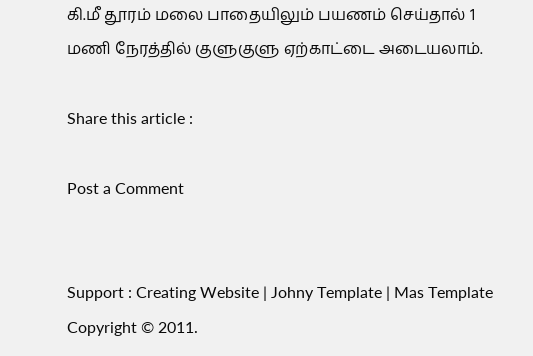கி.மீ தூரம் மலை பாதையிலும் பயணம் செய்தால் 1 மணி நேரத்தில் குளுகுளு ஏற்காட்டை அடையலாம்.

Share this article :

Post a Comment


Support : Creating Website | Johny Template | Mas Template
Copyright © 2011.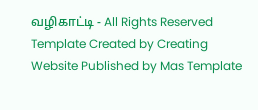வழிகாட்டி - All Rights Reserved
Template Created by Creating Website Published by Mas Template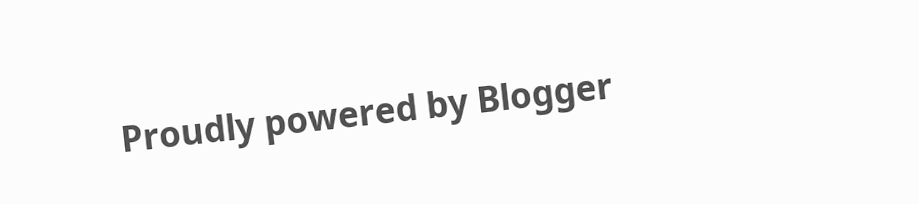Proudly powered by Blogger